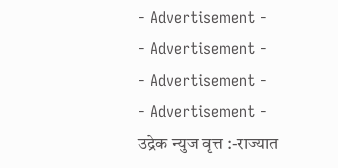- Advertisement -
- Advertisement -
- Advertisement -
- Advertisement -
उद्रेक न्युज वृत्त :-राज्यात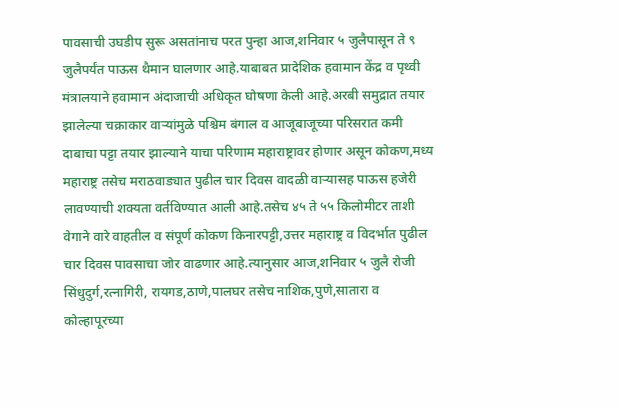पावसाची उघडीप सुरू असतांनाच परत पुन्हा आज,शनिवार ५ जुलैपासून ते ९ जुलैपर्यंत पाऊस थैमान घालणार आहे.याबाबत प्रादेशिक हवामान केंद्र व पृथ्वी मंत्रालयाने हवामान अंदाजाची अधिकृत घोषणा केली आहे.अरबी समुद्रात तयार झालेल्या चक्राकार वाऱ्यांमुळे पश्चिम बंगाल व आजूबाजूच्या परिसरात कमी दाबाचा पट्टा तयार झाल्याने याचा परिणाम महाराष्ट्रावर होणार असून कोकण,मध्य महाराष्ट्र तसेच मराठवाड्यात पुढील चार दिवस वादळी वाऱ्यासह पाऊस हजेरी लावण्याची शक्यता वर्तविण्यात आली आहे.तसेच ४५ ते ५५ किलोमीटर ताशी वेगाने वारे वाहतील व संपूर्ण कोकण किनारपट्टी,उत्तर महाराष्ट्र व विदर्भात पुढील चार दिवस पावसाचा जोर वाढणार आहे.त्यानुसार आज,शनिवार ५ जुलै रोजी सिंधुदुर्ग,रत्नागिरी, रायगड,ठाणे,पालघर तसेच नाशिक,पुणे,सातारा व कोल्हापूरच्या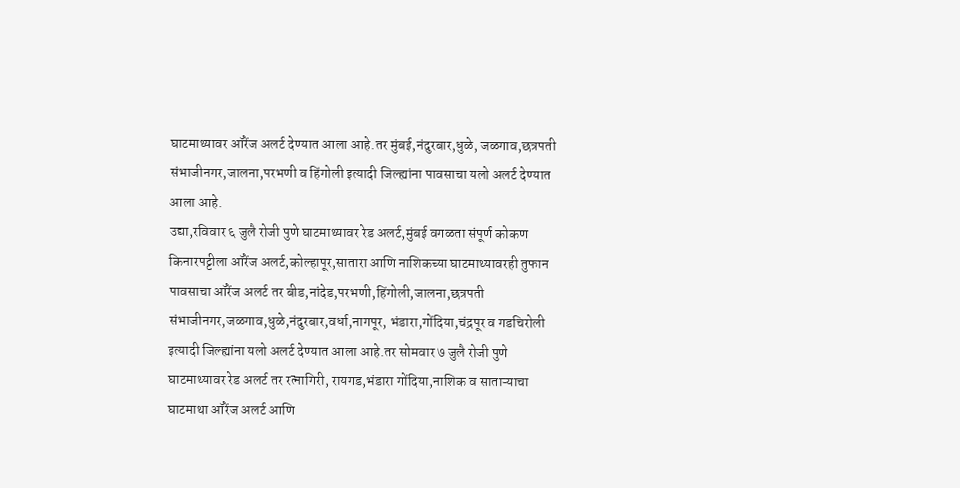घाटमाथ्यावर ऑरेंज अलर्ट देण्यात आला आहे.तर मुंबई,नंदुरबार,धुळे, जळगाव,छत्रपती संभाजीनगर,जालना,परभणी व हिंगोली इत्यादी जिल्ह्यांना पावसाचा यलो अलर्ट देण्यात आला आहे.
उद्या,रविवार ६ जुलै रोजी पुणे घाटमाथ्यावर रेड अलर्ट,मुंबई वगळता संपूर्ण कोकण किनारपट्टीला ऑरेंज अलर्ट,कोल्हापूर,सातारा आणि नाशिकच्या घाटमाथ्यावरही तुफान पावसाचा ऑरेंज अलर्ट तर बीड,नांदेड,परभणी,हिंगोली,जालना,छत्रपती संभाजीनगर,जळगाव,धुळे,नंदुरबार,वर्धा,नागपूर, भंडारा,गोंदिया,चंद्रपूर व गडचिरोली इत्यादी जिल्ह्यांना यलो अलर्ट देण्यात आला आहे.तर सोमवार ७ जुलै रोजी पुणे घाटमाथ्यावर रेड अलर्ट तर रत्नागिरी, रायगड,भंडारा गोंदिया,नाशिक व साताऱ्याचा घाटमाथा ऑरेंज अलर्ट आणि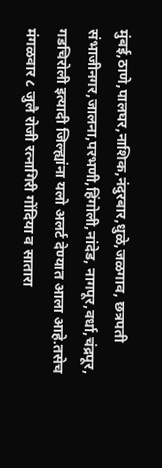मुंबई,ठाणे,पालघर,नाशिक,नंदुरबार,धुळे,जळगाव, छत्रपती संभाजीनगर,जालना,परभणी,हिंगोली,नांदेड, नागपूर,वर्धा,चंद्रपूर, गडचिरोली इत्यादी जिल्ह्यांना यलो अलर्ट देण्यात आला आहे.तसेच मंगळवार ८ जुलै रोजी रत्नागिरी गोंदिया व सातारा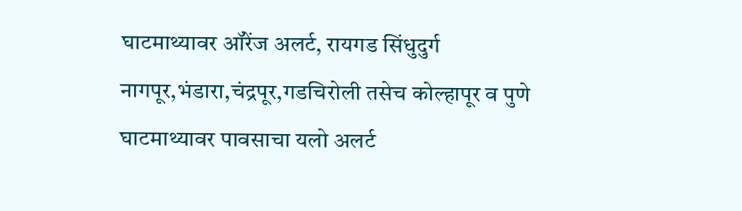घाटमाथ्यावर ऑरेंज अलर्ट, रायगड सिंधुदुर्ग नागपूर,भंडारा,चंद्रपूर,गडचिरोली तसेच कोल्हापूर व पुणे घाटमाथ्यावर पावसाचा यलो अलर्ट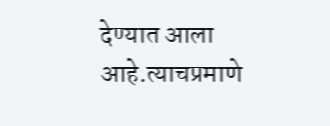देण्यात आला आहे.त्याचप्रमाणे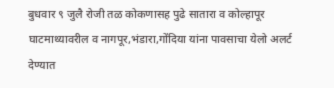बुधवार ९ जुलै रोजी तळ कोकणासह पुढे सातारा व कोल्हापूर घाटमाथ्यावरील व नागपूर,भंडारा,गोंदिया यांना पावसाचा येलो अलर्ट देण्यात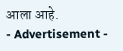आला आहे.
- Advertisement -